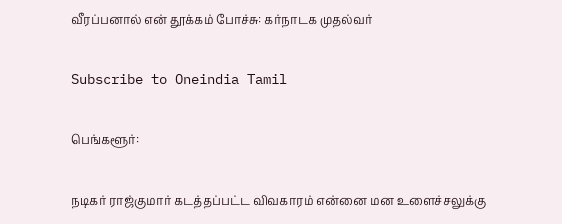வீரப்பனால் என் தூக்கம் போச்சு: கர்நாடக முதல்வர்

Subscribe to Oneindia Tamil

பெங்களூர்:

நடிகர் ராஜ்குமார் கடத்தப்பட்ட விவகாரம் என்னை மன உளைச்சலுக்கு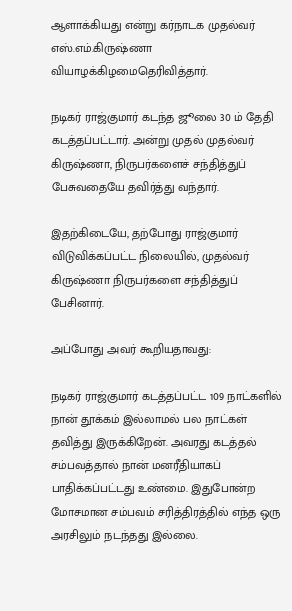ஆளாக்கியது என்று கர்நாடக முதல்வர் எஸ்.எம்.கிருஷ்ணா வியாழக்கிழமைதெரிவித்தார்.

நடிகர் ராஜ்குமார் கடந்த ஜூலை 30 ம் தேதி கடத்தப்பட்டார். அன்று முதல் முதல்வர் கிருஷ்ணா, நிருபர்களைச் சந்தித்துப் பேசுவதையே தவிர்த்து வந்தார்.

இதற்கிடையே, தற்போது ராஜ்குமார் விடுவிக்கப்பட்ட நிலையில், முதல்வர் கிருஷ்ணா நிருபர்களை சந்தித்துப் பேசினார்.

அப்போது அவர் கூறியதாவது:

நடிகர் ராஜ்குமார் கடத்தப்பட்ட 109 நாட்களில் நான் தூக்கம் இல்லாமல் பல நாட்கள் தவித்து இருக்கிறேன். அவரது கடத்தல் சம்பவத்தால் நான் மனரீதியாகப் பாதிக்கப்பட்டது உண்மை. இதுபோன்ற மோசமான சம்பவம் சரித்திரத்தில் எந்த ஒரு அரசிலும் நடந்தது இல்லை.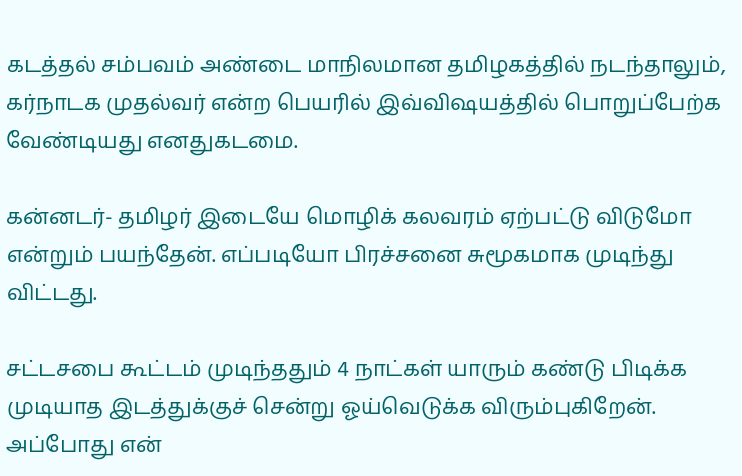கடத்தல் சம்பவம் அண்டை மாநிலமான தமிழகத்தில் நடந்தாலும், கர்நாடக முதல்வர் என்ற பெயரில் இவ்விஷயத்தில் பொறுப்பேற்க வேண்டியது எனதுகடமை.

கன்னடர்- தமிழர் இடையே மொழிக் கலவரம் ஏற்பட்டு விடுமோ என்றும் பயந்தேன். எப்படியோ பிரச்சனை சுமூகமாக முடிந்து விட்டது.

சட்டசபை கூட்டம் முடிந்ததும் 4 நாட்கள் யாரும் கண்டு பிடிக்க முடியாத இடத்துக்குச் சென்று ஓய்வெடுக்க விரும்புகிறேன். அப்போது என்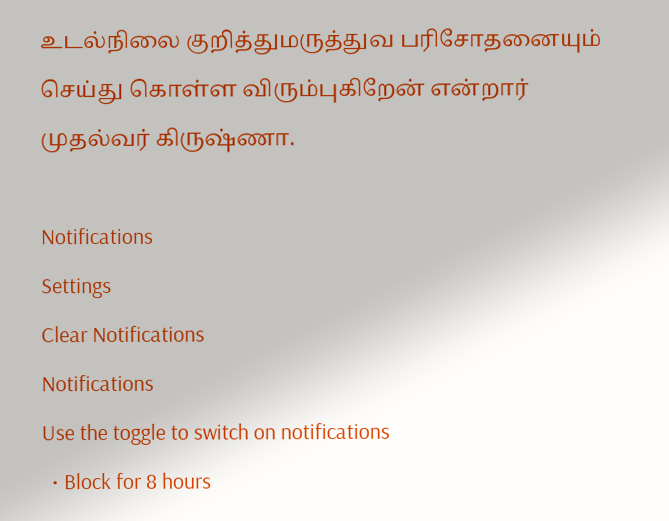உடல்நிலை குறித்துமருத்துவ பரிசோதனையும் செய்து கொள்ள விரும்புகிறேன் என்றார் முதல்வர் கிருஷ்ணா.

Notifications
Settings
Clear Notifications
Notifications
Use the toggle to switch on notifications
  • Block for 8 hours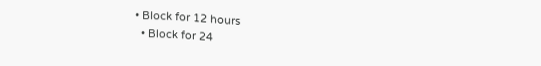• Block for 12 hours
  • Block for 24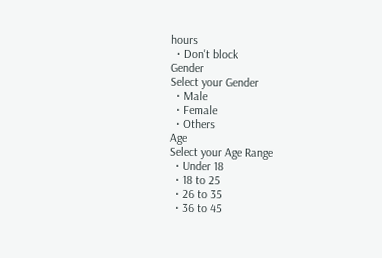hours
  • Don't block
Gender
Select your Gender
  • Male
  • Female
  • Others
Age
Select your Age Range
  • Under 18
  • 18 to 25
  • 26 to 35
  • 36 to 45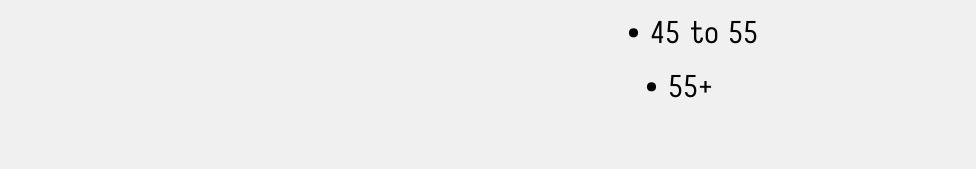• 45 to 55
  • 55+